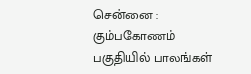சென்னை : கும்பகோணம் பகுதியில் பாலங்கள்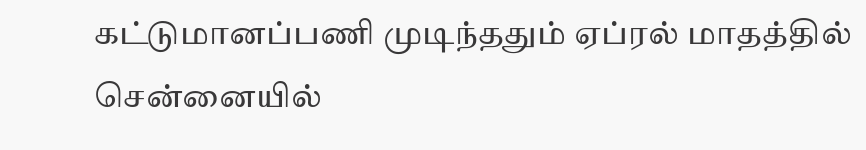கட்டுமானப்பணி முடிந்ததும் ஏப்ரல் மாதத்தில் சென்னையில்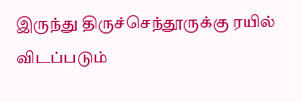இருந்து திருச்செந்தூருக்கு ரயில் விடப்படும்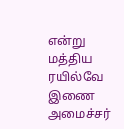என்று மத்திய ரயில்வே இணை அமைச்சர்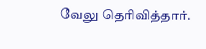வேலு தெரிவித்தார்.